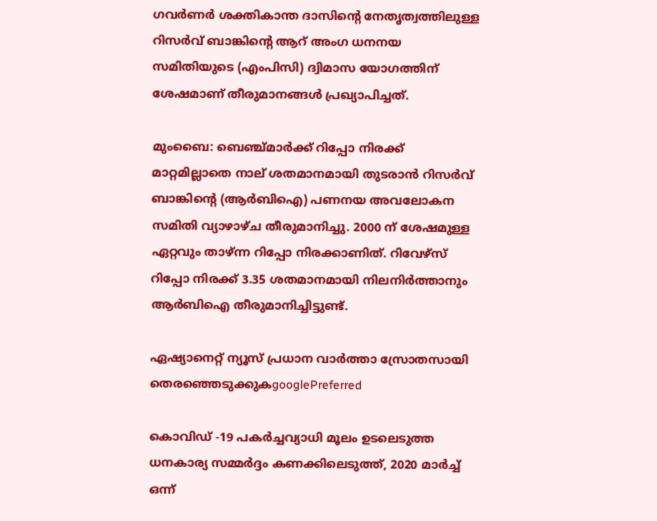ഗവർണർ ശക്തികാന്ത ദാസിന്റെ നേതൃത്വത്തിലുള്ള റിസർവ് ബാങ്കിന്റെ ആറ് അംഗ ധനനയ സമിതിയുടെ (എംപിസി) ദ്വിമാസ യോഗത്തിന് ശേഷമാണ് തീരുമാനങ്ങൾ പ്രഖ്യാപിച്ചത്.

മുംബൈ: ബെഞ്ച്മാർക്ക് റിപ്പോ നിരക്ക് മാറ്റമില്ലാതെ നാല് ശതമാനമായി തുടരാൻ റിസർവ് ബാങ്കിന്റെ (ആർ‌ബി‌ഐ) പണനയ അവലോകന സമിതി വ്യാഴാഴ്ച തീരുമാനിച്ചു. 2000 ന് ശേഷമുള്ള ഏറ്റവും താഴ്ന്ന റിപ്പോ നിരക്കാണിത്. റിവേഴ്സ് റിപ്പോ നിരക്ക് 3.35 ശതമാനമായി നിലനിർത്താനും ആർബിഐ തീരുമാനിച്ചിട്ടുണ്ട്.

ഏഷ്യാനെറ്റ് ന്യൂസ് പ്രധാന വാർത്താ സ്രോതസായി തെരഞ്ഞെടുക്കുകgooglePreferred

കൊവിഡ് -19 പകർച്ചവ്യാധി മൂലം ഉടലെടുത്ത ധനകാര്യ സമ്മർദ്ദം കണക്കിലെടുത്ത്, 2020 മാർച്ച് ഒന്ന്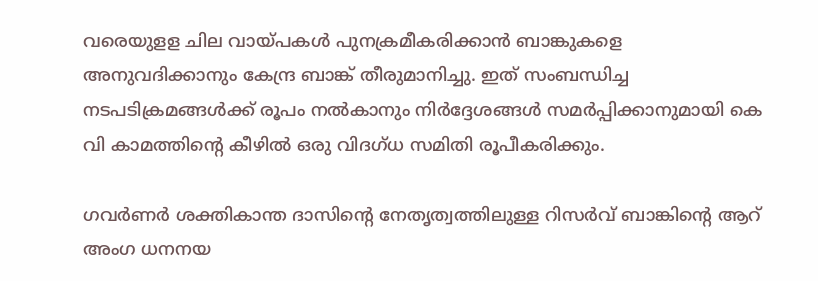വരെയുളള ചില വായ്പകൾ പുനക്രമീകരിക്കാൻ ബാങ്കുകളെ അനുവദിക്കാനും കേന്ദ്ര ബാങ്ക് തീരുമാനിച്ചു. ഇത് സംബന്ധിച്ച നടപടിക്രമങ്ങൾക്ക് രൂപം നൽകാനും നിർദ്ദേശങ്ങൾ സമർപ്പിക്കാനുമായി കെ വി കാമത്തിന്റെ കീഴിൽ ഒരു വിദഗ്ധ സമിതി രൂപീകരിക്കും.

ഗവർണർ ശക്തികാന്ത ദാസിന്റെ നേതൃത്വത്തിലുള്ള റിസർവ് ബാങ്കിന്റെ ആറ് അംഗ ധനനയ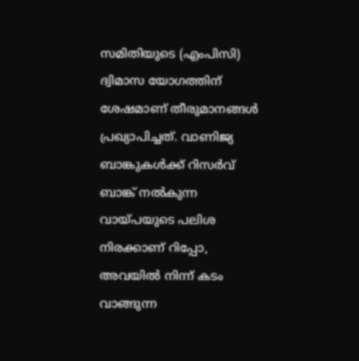സമിതിയുടെ (എംപിസി) ദ്വിമാസ യോഗത്തിന് ശേഷമാണ് തീരുമാനങ്ങൾ പ്രഖ്യാപിച്ചത്. വാണിജ്യ ബാങ്കുകൾക്ക് റിസർവ് ബാങ്ക് നൽകുന്ന വായ്പയുടെ പലിശ നിരക്കാണ് റിപ്പോ, അവയിൽ നിന്ന് കടം വാങ്ങുന്ന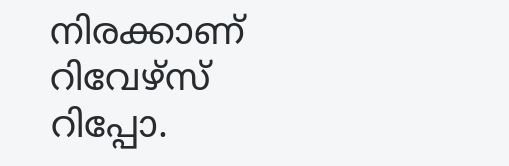നിരക്കാണ് റിവേഴ്സ് റിപ്പോ.